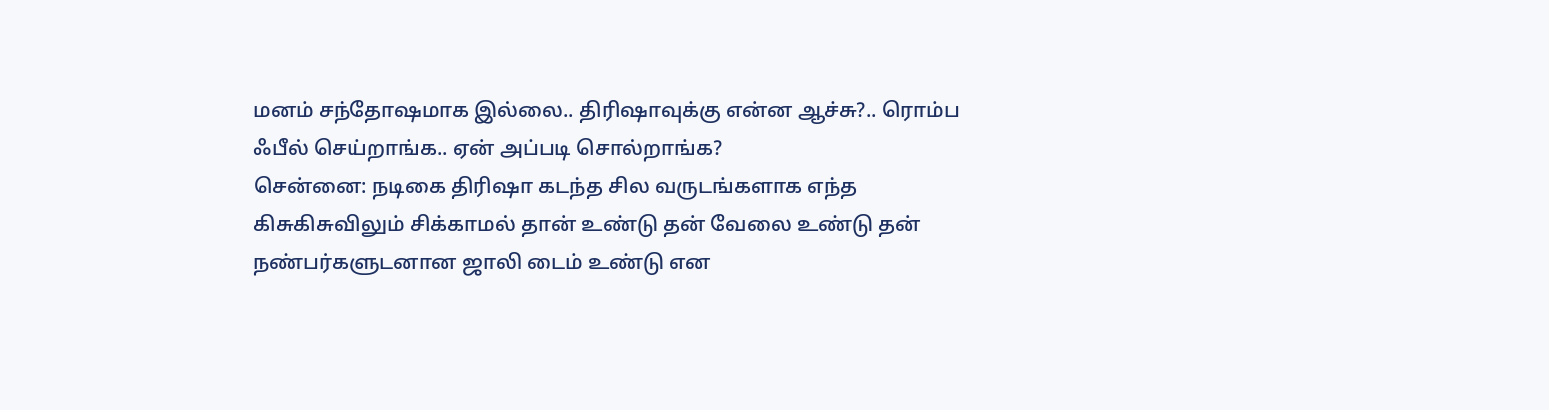மனம் சந்தோஷமாக இல்லை.. திரிஷாவுக்கு என்ன ஆச்சு?.. ரொம்ப ஃபீல் செய்றாங்க.. ஏன் அப்படி சொல்றாங்க?
சென்னை: நடிகை திரிஷா கடந்த சில வருடங்களாக எந்த கிசுகிசுவிலும் சிக்காமல் தான் உண்டு தன் வேலை உண்டு தன் நண்பர்களுடனான ஜாலி டைம் உண்டு என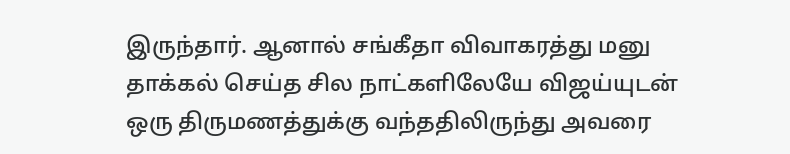இருந்தார். ஆனால் சங்கீதா விவாகரத்து மனு தாக்கல் செய்த சில நாட்களிலேயே விஜய்யுடன் ஒரு திருமணத்துக்கு வந்ததிலிருந்து அவரை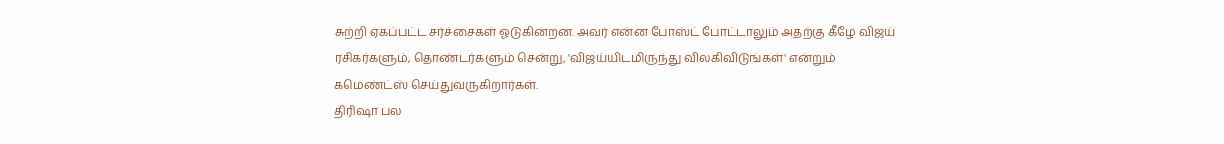சுற்றி ஏகப்பட்ட சர்ச்சைகள் ஓடுகின்றன. அவர் என்ன போஸ்ட் போட்டாலும் அதற்கு கீழே விஜய் ரசிகர்களும், தொண்டர்களும் சென்று, 'விஜய்யிடமிருந்து விலகிவிடுங்கள்' என்றும் கமெண்ட்ஸ் செய்துவருகிறார்கள்.
திரிஷா பல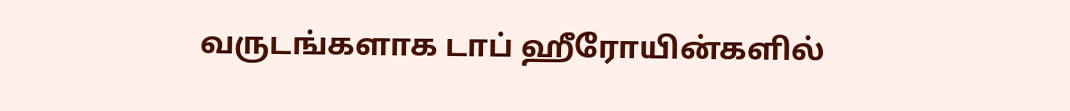வருடங்களாக டாப் ஹீரோயின்களில்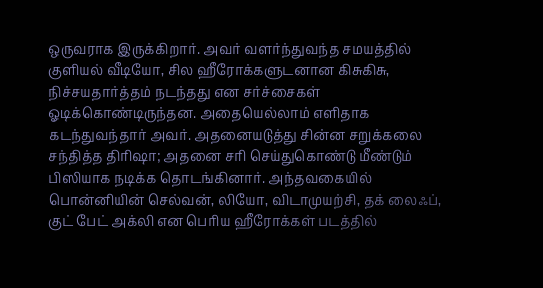ஒருவராக இருக்கிறார். அவர் வளர்ந்துவந்த சமயத்தில் குளியல் வீடியோ, சில ஹீரோக்களுடனான கிசுகிசு, நிச்சயதார்த்தம் நடந்தது என சர்ச்சைகள் ஓடிக்கொண்டிருந்தன. அதையெல்லாம் எளிதாக கடந்துவந்தார் அவர். அதனையடுத்து சின்ன சறுக்கலை சந்தித்த திரிஷா; அதனை சரி செய்துகொண்டு மீண்டும் பிஸியாக நடிக்க தொடங்கினார். அந்தவகையில் பொன்னியின் செல்வன், லியோ, விடாமுயற்சி, தக் லைஃப், குட் பேட் அக்லி என பெரிய ஹீரோக்கள் படத்தில்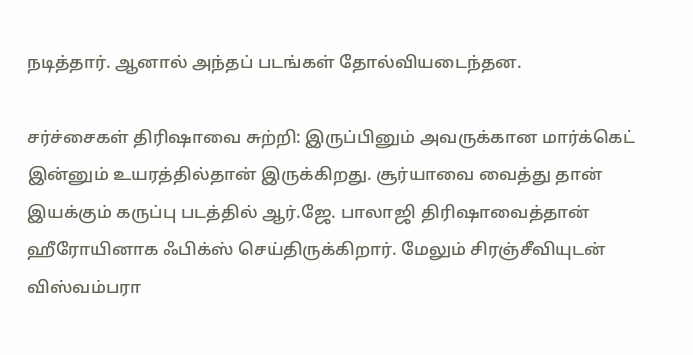நடித்தார். ஆனால் அந்தப் படங்கள் தோல்வியடைந்தன.

சர்ச்சைகள் திரிஷாவை சுற்றி: இருப்பினும் அவருக்கான மார்க்கெட் இன்னும் உயரத்தில்தான் இருக்கிறது. சூர்யாவை வைத்து தான் இயக்கும் கருப்பு படத்தில் ஆர்.ஜே. பாலாஜி திரிஷாவைத்தான் ஹீரோயினாக ஃபிக்ஸ் செய்திருக்கிறார். மேலும் சிரஞ்சீவியுடன் விஸ்வம்பரா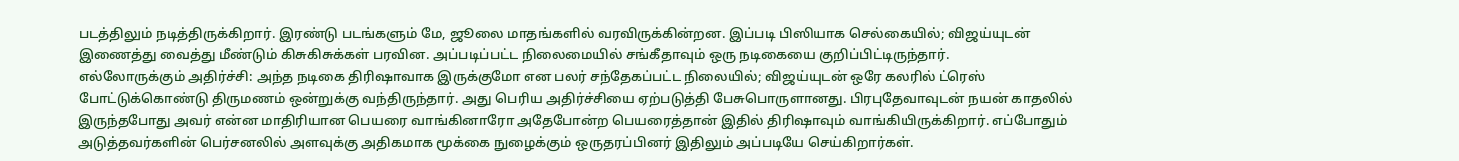படத்திலும் நடித்திருக்கிறார். இரண்டு படங்களும் மே, ஜூலை மாதங்களில் வரவிருக்கின்றன. இப்படி பிஸியாக செல்கையில்; விஜய்யுடன் இணைத்து வைத்து மீண்டும் கிசுகிசுக்கள் பரவின. அப்படிப்பட்ட நிலைமையில் சங்கீதாவும் ஒரு நடிகையை குறிப்பிட்டிருந்தார்.
எல்லோருக்கும் அதிர்ச்சி: அந்த நடிகை திரிஷாவாக இருக்குமோ என பலர் சந்தேகப்பட்ட நிலையில்; விஜய்யுடன் ஒரே கலரில் ட்ரெஸ் போட்டுக்கொண்டு திருமணம் ஒன்றுக்கு வந்திருந்தார். அது பெரிய அதிர்ச்சியை ஏற்படுத்தி பேசுபொருளானது. பிரபுதேவாவுடன் நயன் காதலில் இருந்தபோது அவர் என்ன மாதிரியான பெயரை வாங்கினாரோ அதேபோன்ற பெயரைத்தான் இதில் திரிஷாவும் வாங்கியிருக்கிறார். எப்போதும் அடுத்தவர்களின் பெர்சனலில் அளவுக்கு அதிகமாக மூக்கை நுழைக்கும் ஒருதரப்பினர் இதிலும் அப்படியே செய்கிறார்கள்.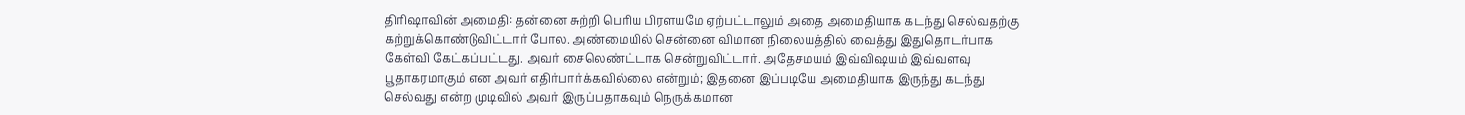திரிஷாவின் அமைதி: தன்னை சுற்றி பெரிய பிரளயமே ஏற்பட்டாலும் அதை அமைதியாக கடந்து செல்வதற்கு கற்றுக்கொண்டுவிட்டார் போல. அண்மையில் சென்னை விமான நிலையத்தில் வைத்து இதுதொடர்பாக கேள்வி கேட்கப்பட்டது. அவர் சைலெண்ட்டாக சென்றுவிட்டார். அதேசமயம் இவ்விஷயம் இவ்வளவு பூதாகரமாகும் என அவர் எதிர்பார்க்கவில்லை என்றும்; இதனை இப்படியே அமைதியாக இருந்து கடந்து செல்வது என்ற முடிவில் அவர் இருப்பதாகவும் நெருக்கமான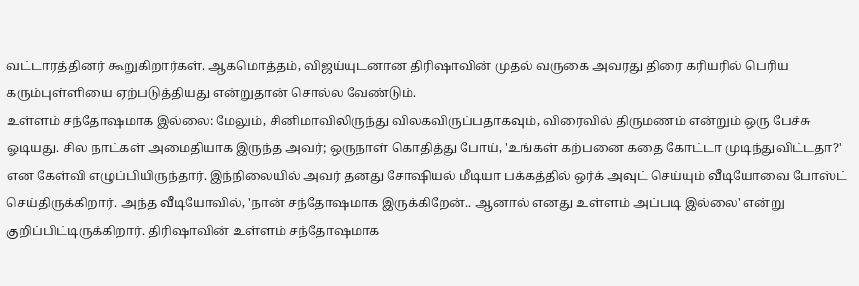வட்டாரத்தினர் கூறுகிறார்கள். ஆகமொத்தம், விஜய்யுடனான திரிஷாவின் முதல் வருகை அவரது திரை கரியரில் பெரிய கரும்புள்ளியை ஏற்படுத்தியது என்றுதான் சொல்ல வேண்டும்.
உள்ளம் சந்தோஷமாக இல்லை: மேலும், சினிமாவிலிருந்து விலகவிருப்பதாகவும், விரைவில் திருமணம் என்றும் ஒரு பேச்சு ஓடியது. சில நாட்கள் அமைதியாக இருந்த அவர்; ஒருநாள் கொதித்து போய், 'உங்கள் கற்பனை கதை கோட்டா முடிந்துவிட்டதா?' என கேள்வி எழுப்பியிருந்தார். இந்நிலையில் அவர் தனது சோஷியல் மீடியா பக்கத்தில் ஒர்க் அவுட் செய்யும் வீடியோவை போஸ்ட் செய்திருக்கிறார். அந்த வீடியோவில், 'நான் சந்தோஷமாக இருக்கிறேன்.. ஆனால் எனது உள்ளம் அப்படி இல்லை' என்று குறிப்பிட்டிருக்கிறார். திரிஷாவின் உள்ளம் சந்தோஷமாக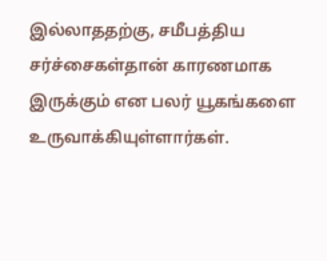இல்லாததற்கு, சமீபத்திய சர்ச்சைகள்தான் காரணமாக இருக்கும் என பலர் யூகங்களை உருவாக்கியுள்ளார்கள்.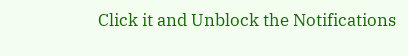Click it and Unblock the Notifications